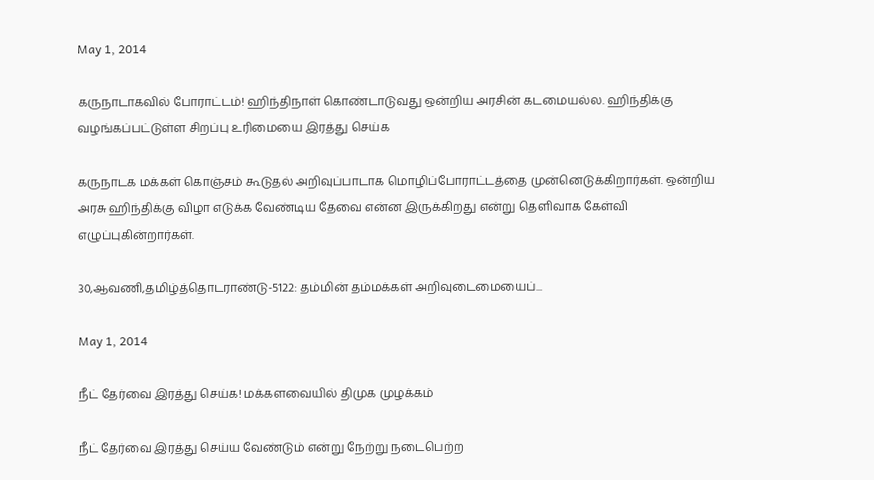May 1, 2014

கருநாடாகவில் போராட்டம்! ஹிந்திநாள் கொண்டாடுவது ஒன்றிய அரசின் கடமையல்ல. ஹிந்திக்கு வழங்கப்பட்டுள்ள சிறப்பு உரிமையை இரத்து செய்க

கருநாடக மக்கள் கொஞ்சம் கூடுதல் அறிவுப்பாடாக மொழிப்போராட்டத்தை முன்னெடுக்கிறார்கள். ஒன்றிய அரசு ஹிந்திக்கு விழா எடுக்க வேண்டிய தேவை என்ன இருக்கிறது என்று தெளிவாக கேள்வி எழுப்புகின்றார்கள்.

30,ஆவணி,தமிழ்த்தொடராண்டு-5122: தம்மின் தம்மக்கள் அறிவுடைமையைப்...

May 1, 2014

நீட் தேர்வை இரத்து செய்க! மக்களவையில் திமுக முழக்கம்

நீட் தேர்வை இரத்து செய்ய வேண்டும் என்று நேற்று நடைபெற்ற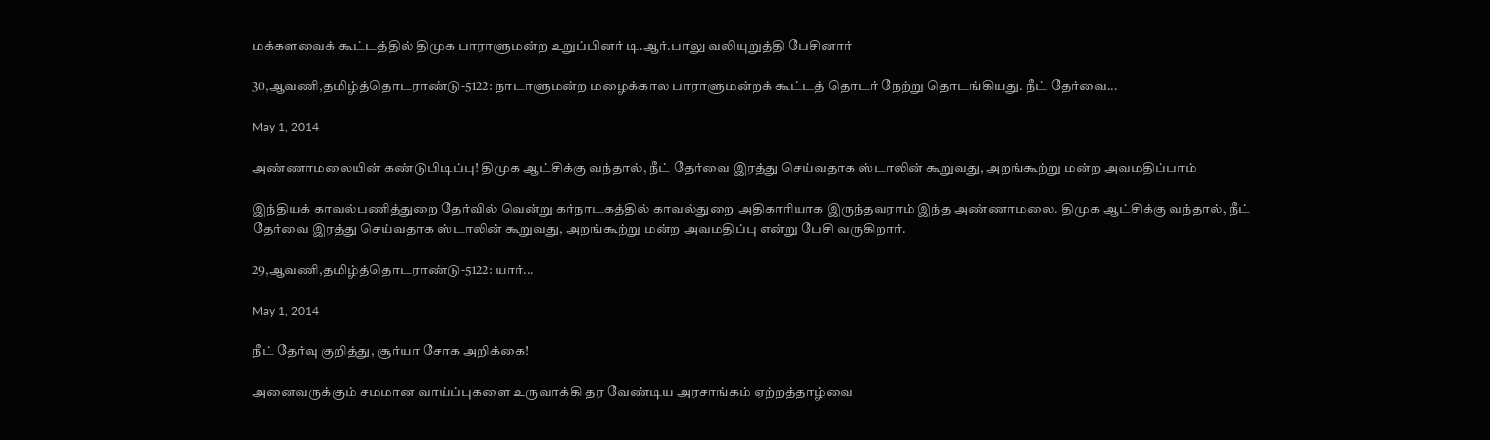மக்களவைக் கூட்டத்தில் திமுக பாராளுமன்ற உறுப்பினர் டி.ஆர்.பாலு வலியுறுத்தி பேசினார்

30,ஆவணி,தமிழ்த்தொடராண்டு-5122: நாடாளுமன்ற மழைக்கால பாராளுமன்றக் கூட்டத் தொடர் நேற்று தொடங்கியது. நீட் தேர்வை...

May 1, 2014

அண்ணாமலையின் கண்டுபிடிப்பு! திமுக ஆட்சிக்கு வந்தால், நீட் தேர்வை இரத்து செய்வதாக ஸ்டாலின் கூறுவது, அறங்கூற்று மன்ற அவமதிப்பாம்

இந்தியக் காவல்பணித்துறை தேர்வில் வென்று கர்நாடகத்தில் காவல்துறை அதிகாரியாக இருந்தவராம் இந்த அண்ணாமலை. திமுக ஆட்சிக்கு வந்தால், நீட் தேர்வை இரத்து செய்வதாக ஸ்டாலின் கூறுவது, அறங்கூற்று மன்ற அவமதிப்பு என்று பேசி வருகிறார்.

29,ஆவணி,தமிழ்த்தொடராண்டு-5122: யார்...

May 1, 2014

நீட் தேர்வு குறித்து, சூர்யா சோக அறிக்கை!

அனைவருக்கும் சமமான வாய்ப்புகளை உருவாக்கி தர வேண்டிய அரசாங்கம் ஏற்றத்தாழ்வை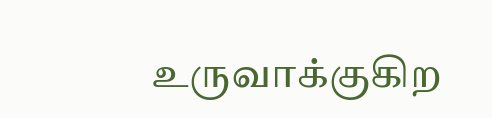உருவாக்குகிற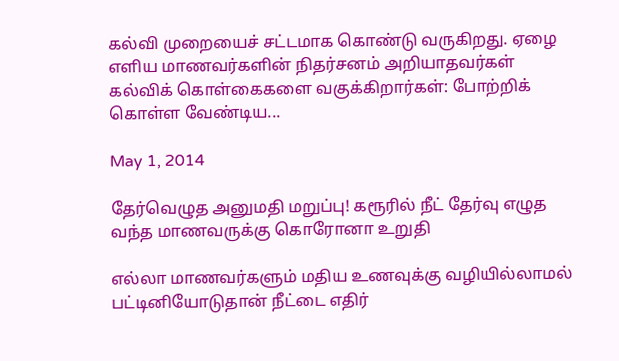கல்வி முறையைச் சட்டமாக கொண்டு வருகிறது. ஏழை எளிய மாணவர்களின் நிதர்சனம் அறியாதவர்கள் கல்விக் கொள்கைகளை வகுக்கிறார்கள்: போற்றிக் கொள்ள வேண்டிய...

May 1, 2014

தேர்வெழுத அனுமதி மறுப்பு! கரூரில் நீட் தேர்வு எழுத வந்த மாணவருக்கு கொரோனா உறுதி

எல்லா மாணவர்களும் மதிய உணவுக்கு வழியில்லாமல் பட்டினியோடுதான் நீட்டை எதிர்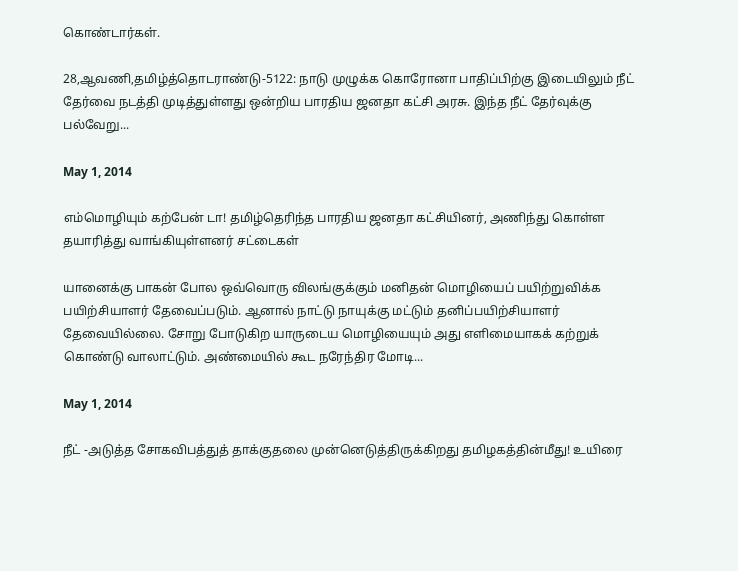கொண்டார்கள்.

28,ஆவணி,தமிழ்த்தொடராண்டு-5122: நாடு முழுக்க கொரோனா பாதிப்பிற்கு இடையிலும் நீட் தேர்வை நடத்தி முடித்துள்ளது ஒன்றிய பாரதிய ஜனதா கட்சி அரசு. இந்த நீட் தேர்வுக்கு பல்வேறு...

May 1, 2014

எம்மொழியும் கற்பேன் டா! தமிழ்தெரிந்த பாரதிய ஜனதா கட்சியினர், அணிந்து கொள்ள தயாரித்து வாங்கியுள்ளனர் சட்டைகள்

யானைக்கு பாகன் போல ஒவ்வொரு விலங்குக்கும் மனிதன் மொழியைப் பயிற்றுவிக்க பயிற்சியாளர் தேவைப்படும். ஆனால் நாட்டு நாயுக்கு மட்டும் தனிப்பயிற்சியாளர் தேவையில்லை. சோறு போடுகிற யாருடைய மொழியையும் அது எளிமையாகக் கற்றுக் கொண்டு வாலாட்டும். அண்மையில் கூட நரேந்திர மோடி...

May 1, 2014

நீட் -அடுத்த சோகவிபத்துத் தாக்குதலை முன்னெடுத்திருக்கிறது தமிழகத்தின்மீது! உயிரை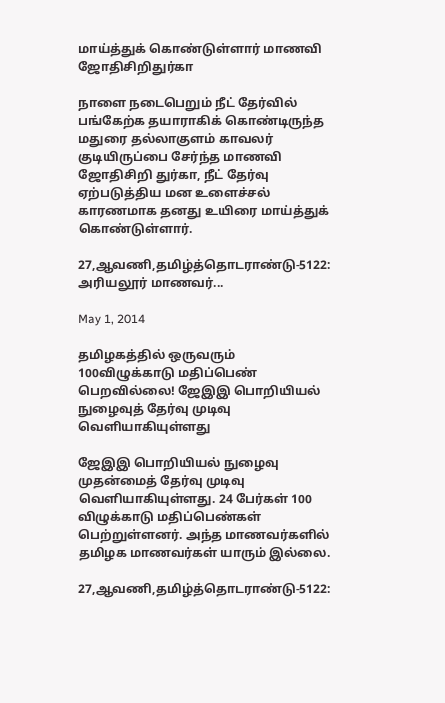மாய்த்துக் கொண்டுள்ளார் மாணவி ஜோதிசிறிதுர்கா

நாளை நடைபெறும் நீட் தேர்வில் பங்கேற்க தயாராகிக் கொண்டிருந்த மதுரை தல்லாகுளம் காவலர் குடியிருப்பை சேர்ந்த மாணவி ஜோதிசிறி துர்கா, நீட் தேர்வு ஏற்படுத்திய மன உளைச்சல் காரணமாக தனது உயிரை மாய்த்துக் கொண்டுள்ளார்.

27,ஆவணி,தமிழ்த்தொடராண்டு-5122: அரியலூர் மாணவர்...

May 1, 2014

தமிழகத்தில் ஒருவரும் 100விழுக்காடு மதிப்பெண் பெறவில்லை! ஜேஇஇ பொறியியல் நுழைவுத் தேர்வு முடிவு வெளியாகியுள்ளது

ஜேஇஇ பொறியியல் நுழைவு முதன்மைத் தேர்வு முடிவு வெளியாகியுள்ளது. 24 பேர்கள் 100 விழுக்காடு மதிப்பெண்கள் பெற்றுள்ளனர். அந்த மாணவர்களில் தமிழக மாணவர்கள் யாரும் இல்லை.

27,ஆவணி,தமிழ்த்தொடராண்டு-5122: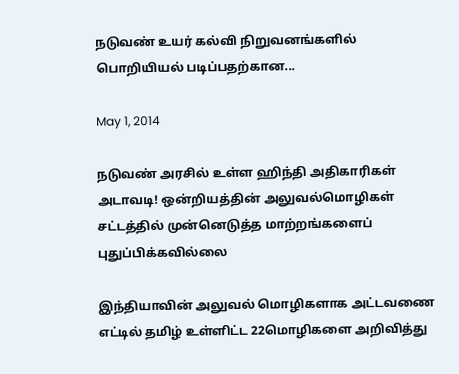நடுவண் உயர் கல்வி நிறுவனங்களில் பொறியியல் படிப்பதற்கான...

May 1, 2014

நடுவண் அரசில் உள்ள ஹிந்தி அதிகாரிகள் அடாவடி! ஒன்றியத்தின் அலுவல்மொழிகள் சட்டத்தில் முன்னெடுத்த மாற்றங்களைப் புதுப்பிக்கவில்லை

இந்தியாவின் அலுவல் மொழிகளாக அட்டவணை எட்டில் தமிழ் உள்ளிட்ட 22மொழிகளை அறிவித்து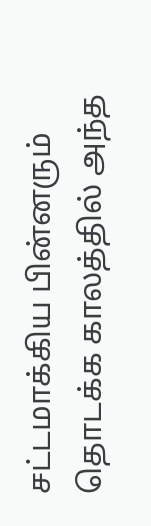சட்டமாக்கிய பின்னரும் தொடக்க காலத்தில் அந்த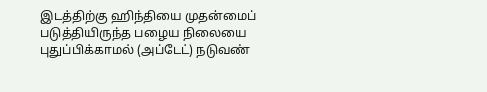இடத்திற்கு ஹிந்தியை முதன்மைப் படுத்தியிருந்த பழைய நிலையை புதுப்பிக்காமல் (அப்டேட்) நடுவண்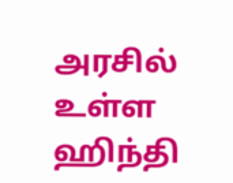அரசில் உள்ள ஹிந்தி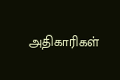அதிகாரிகள்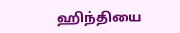ஹிந்தியை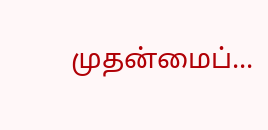முதன்மைப்...